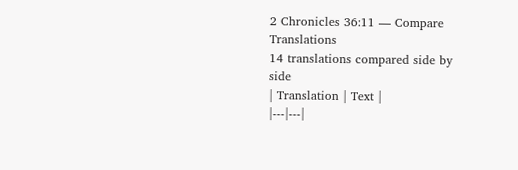2 Chronicles 36:11 — Compare Translations
14 translations compared side by side
| Translation | Text |
|---|---|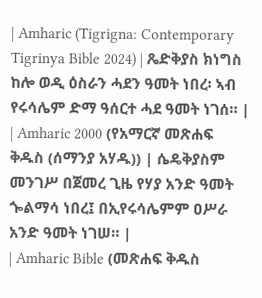| Amharic (Tigrigna: Contemporary Tigrinya Bible 2024) | ጼድቅያስ ክነግስ ከሎ ወዲ ዕስራን ሓደን ዓመት ነበረ፡ ኣብ የሩሳሌም ድማ ዓሰርተ ሓደ ዓመት ነገሰ። |
| Amharic 2000 (የአማርኛ መጽሐፍ ቅዱስ (ሰማንያ አሃዱ)) | ሴዴቅያስም መንገሥ በጀመረ ጊዜ የሃያ አንድ ዓመት ጐልማሳ ነበረ፤ በኢየሩሳሌምም ዐሥራ አንድ ዓመት ነገሠ። |
| Amharic Bible (መጽሐፍ ቅዱስ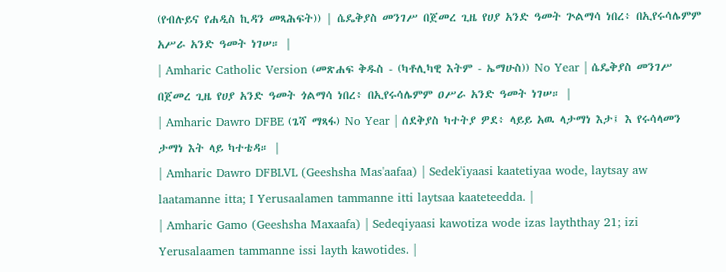(የብሉይና የሐዲስ ኪዳን መጻሕፍት)) | ሴዴቅያስ መንገሥ በጀመረ ጊዜ የሀያ አንድ ዓመት ጕልማሳ ነበረ፥ በኢየሩሳሌምም አሥራ አንድ ዓመት ነገሠ። |
| Amharic Catholic Version (መጽሐፍ ቅዱስ - (ካቶሊካዊ እትም - ኤማሁስ)) No Year | ሴዴቅያስ መንገሥ በጀመረ ጊዜ የሀያ አንድ ዓመት ጎልማሳ ነበረ፥ በኢየሩሳሌምም ዐሥራ አንድ ዓመት ነገሠ። |
| Amharic Dawro DFBE (ጌሻ ማጻፋ) No Year | ሰደቅያስ ካተትያ ዎደ፥ ላይይ አዉ ላታማነ እታ፤ እ የሩሳላመን ታማነ እት ላይ ካተቴዳ። |
| Amharic Dawro DFBLVL (Geeshsha Mas'aafaa) | Sedek'iyaasi kaatetiyaa wode, laytsay aw laatamanne itta; I Yerusaalamen tammanne itti laytsaa kaateteedda. |
| Amharic Gamo (Geeshsha Maxaafa) | Sedeqiyaasi kawotiza wode izas layththay 21; izi Yerusalaamen tammanne issi layth kawotides. |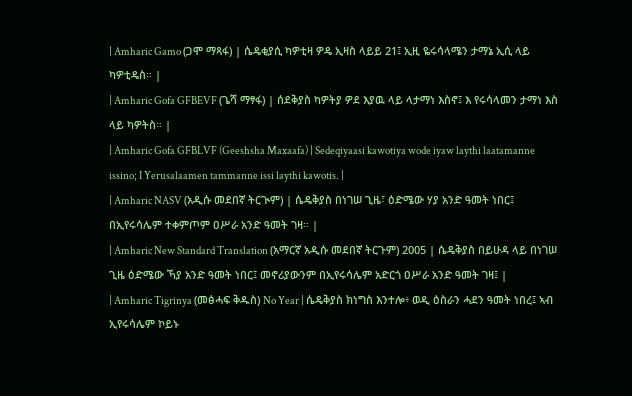| Amharic Gamo (ጋሞ ማጻፋ) | ሴዴቂያሲ ካዎቲዛ ዎዴ ኢዛስ ላይይ 21፤ ኢዚ ዬሩሳላሜን ታማኔ ኢሲ ላይ ካዎቲዴስ። |
| Amharic Gofa GFBEVF (ጌሻ ማፃፋ) | ሰደቅያስ ካዎትያ ዎደ እያዉ ላይ ላታማነ እስኖ፤ እ የሩሳላመን ታማነ እስ ላይ ካዎትስ። |
| Amharic Gofa GFBLVF (Geeshsha Maxaafa) | Sedeqiyaasi kawotiya wode iyaw laythi laatamanne issino; I Yerusalaamen tammanne issi laythi kawotis. |
| Amharic NASV (አዲሱ መደበኛ ትርጒም) | ሴዴቅያስ በነገሠ ጊዜ፣ ዕድሜው ሃያ አንድ ዓመት ነበር፤ በኢየሩሳሌም ተቀምጦም ዐሥራ አንድ ዓመት ገዛ። |
| Amharic New Standard Translation (አማርኛ አዲሱ መደበኛ ትርጉም) 2005 | ሴዴቅያስ በይሁዳ ላይ በነገሠ ጊዜ ዕድሜው ኻያ አንድ ዓመት ነበር፤ መኖሪያውንም በኢየሩሳሌም አድርጎ ዐሥራ አንድ ዓመት ገዛ፤ |
| Amharic Tigrinya (መፅሓፍ ቅዱስ) No Year | ሴዴቅያስ ክነግስ እንተሎ፥ ወዲ ዕስራን ሓደን ዓመት ነበረ፤ ኣብ ኢየሩሳሌም ኮይኑ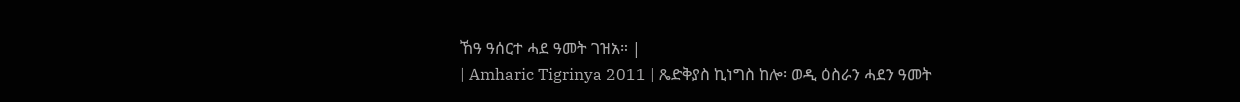ኸዓ ዓሰርተ ሓደ ዓመት ገዝአ። |
| Amharic Tigrinya 2011 | ጼድቅያስ ኪነግስ ከሎ፡ ወዲ ዕስራን ሓደን ዓመት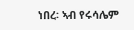ነበረ፡ ኣብ የሩሳሌም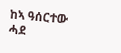ከኣ ዓሰርተው ሓደ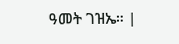ዓመት ገዝኤ። |